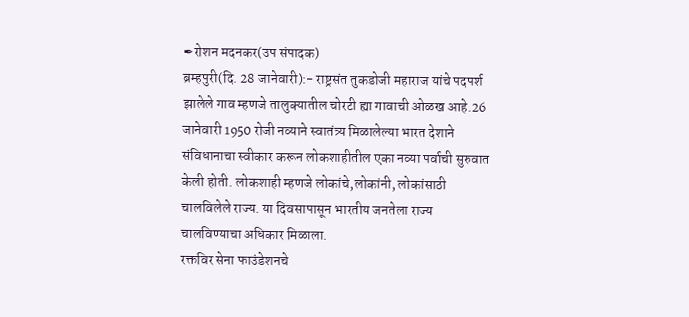✒रोशन मदनकर(उप संपादक)
ब्रम्हपुरी(दि. 28 जानेवारी):- राष्ट्रसंत तुकडोजी महाराज यांचे पदपर्श झालेले गाव म्हणजे तालुक्यातील चोरटी ह्या गावाची ओळख आहे.26 जानेवारी 1950 रोजी नव्याने स्वातंत्र्य मिळालेल्या भारत देशाने संविधानाचा स्वीकार करून लोकशाहीतील एका नव्या पर्वाची सुरुवात केली होती. लोकशाही म्हणजे लोकांचे,लोकांनी, लोकांसाठी चालविलेले राज्य. या दिवसापासून भारतीय जनतेला राज्य चालविण्याचा अधिकार मिळाला.
रक्तविर सेना फाउंडेशनचे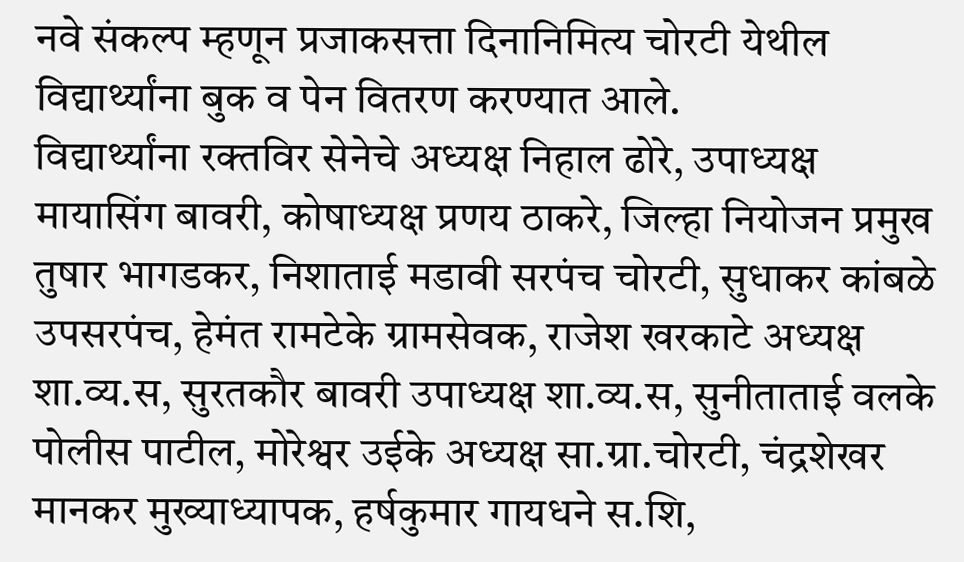नवे संकल्प म्हणून प्रजाकसत्ता दिनानिमित्य चोरटी येथील विद्यार्थ्यांना बुक व पेन वितरण करण्यात आले.
विद्यार्थ्यांना रक्तविर सेनेचे अध्यक्ष निहाल ढोरे, उपाध्यक्ष मायासिंग बावरी, कोषाध्यक्ष प्रणय ठाकरे, जिल्हा नियोजन प्रमुख तुषार भागडकर, निशाताई मडावी सरपंच चोरटी, सुधाकर कांबळे उपसरपंच, हेमंत रामटेके ग्रामसेवक, राजेश खरकाटे अध्यक्ष शा.व्य.स, सुरतकौर बावरी उपाध्यक्ष शा.व्य.स, सुनीताताई वलके पोलीस पाटील, मोरेश्वर उईके अध्यक्ष सा.ग्रा.चोरटी, चंद्रशेखर मानकर मुख्याध्यापक, हर्षकुमार गायधने स.शि,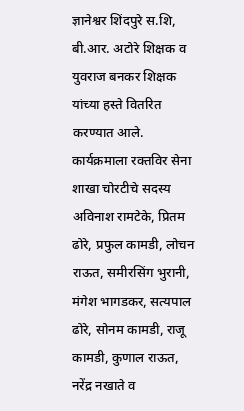ज्ञानेश्वर शिंदपुरे स.शि, बी.आर. अटोरे शिक्षक व युवराज बनकर शिक्षक यांच्या हस्ते वितरित करण्यात आले.
कार्यक्रमाला रक्तविर सेना शाखा चोरटीचे सदस्य अविनाश रामटेके, प्रितम ढोरे, प्रफुल कामडी, लोचन राऊत, समीरसिंग भुरानी, मंगेश भागडकर, सत्यपाल ढोरे, सोनम कामडी, राजू कामडी, कुणाल राऊत, नरेंद्र नखाते व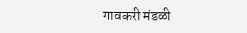गावकरी मंडळी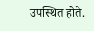उपस्थित होते.